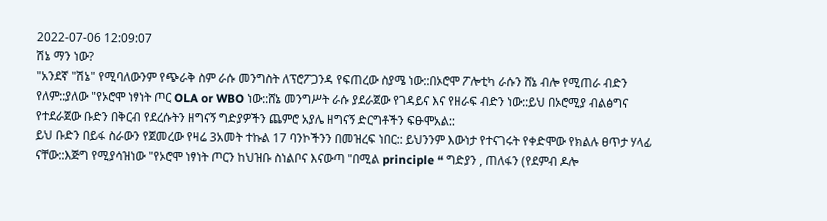2022-07-06 12:09:07
ሽኔ ማን ነው?
"አንደኛ "ሽኔ" የሚባለውንም የጭራቅ ስም ራሱ መንግስት ለፕሮፖጋንዳ የፍጠረው ስያሜ ነው::በኦሮሞ ፖሎቲካ ራሱን ሸኔ ብሎ የሚጠራ ብድን የለም::ያለው "የኦሮሞ ነፃነት ጦር OLA or WBO ነው::ሸኔ መንግሥት ራሱ ያደራጀው የገዳይና እና የዘራፍ ብድን ነው::ይህ በኦሮሚያ ብልፅግና የተደራጀው ቡድን በቅርብ የደረሱትን ዘግናኝ ግድያዎችን ጨምሮ አያሌ ዘግናኝ ድርግቶችን ፍፁሞአል::
ይህ ቡድን በይፋ ስራውን የጀመረው የዛሬ 3አመት ተኩል 17 ባንኮችንን በመዝረፍ ነበር:: ይህንንም እውነታ የተናገሩት የቀድሞው የክልሉ ፀጥታ ሃላፊ ናቸው::እጅግ የሚያሳዝነው "የኦሮሞ ነፃነት ጦርን ከህዝቡ ስነልቦና እናውጣ "በሚል principle “ ግድያን , ጠለፋን (የደምብ ዶሎ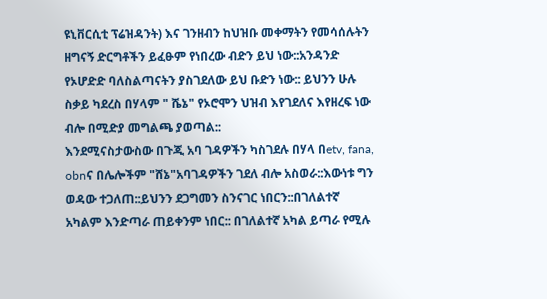ዩኒቨርሲቲ ፕሬዝዳንት) እና ገንዘብን ከህዝቡ መቀማትን የመሳሰሉትን ዘግናኝ ድርግቶችን ይፈፁም የነበረው ብድን ይህ ነው::አንዳንድ የኦሆድድ ባለስልጣናትን ያስገደለው ይህ ቡድን ነው:: ይህንን ሁሉ ስቃይ ካደረስ በሃላም " ሼኔ" የኦሮሞን ህዝብ እየገደለና እየዘረፍ ነው ብሎ በሚድያ መግልጫ ያወጣል::
እንደሚናስታውስው በጉጂ አባ ገዳዎችን ካስገደሉ በሃላ በetv, fana, obnና በሌሎችም "ሸኔ"አባገዳዎችን ገደለ ብሎ አስወራ::እውነቱ ግን ወዳው ተጋለጠ::ይህንን ደጋግመን ስንናገር ነበርን::በገለልተኛ አካልም እንድጣራ ጠይቀንም ነበር:: በገለልተኛ አካል ይጣራ የሚሉ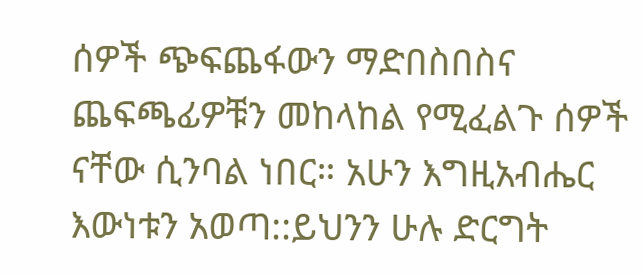ሰዎች ጭፍጨፋውን ማድበስበስና ጨፍጫፊዎቹን መከላከል የሚፈልጉ ሰዎች ናቸው ሲንባል ነበር። አሁን እግዚአብሔር እውነቱን አወጣ::ይህንን ሁሉ ድርግት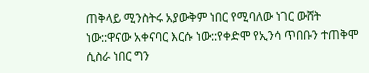ጠቅላይ ሚንስትሩ አያውቅም ነበር የሚባለው ነገር ውሸት ነው::ዋናው አቀናባር እርሱ ነው::የቀድሞ የኢንሳ ጥበቡን ተጠቅሞ ሲስራ ነበር ግን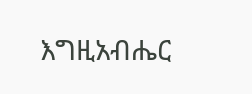እግዚአብሔር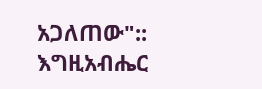አጋለጠው"::
እግዚአብሔር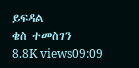ይፍዳል
ቄስ ተመስገን
8.8K views09:09